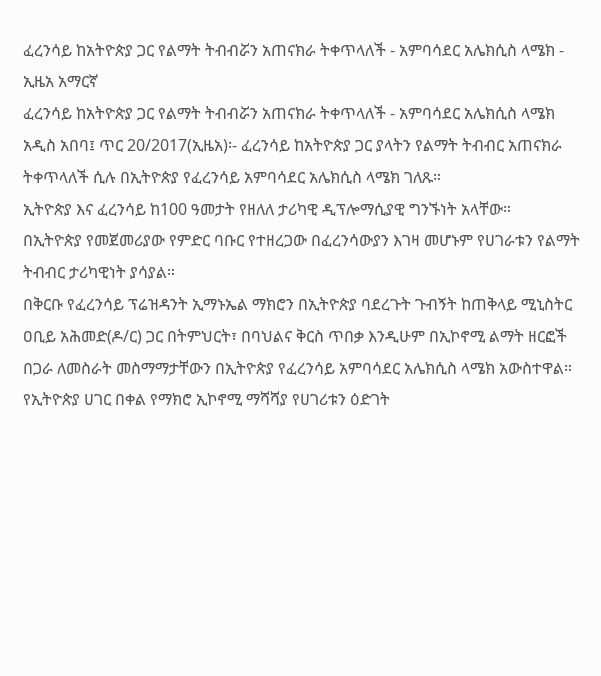ፈረንሳይ ከአትዮጵያ ጋር የልማት ትብብሯን አጠናክራ ትቀጥላለች - አምባሳደር አሌክሲስ ላሜክ - ኢዜአ አማርኛ
ፈረንሳይ ከአትዮጵያ ጋር የልማት ትብብሯን አጠናክራ ትቀጥላለች - አምባሳደር አሌክሲስ ላሜክ
አዲስ አበባ፤ ጥር 20/2017(ኢዜአ)፡- ፈረንሳይ ከአትዮጵያ ጋር ያላትን የልማት ትብብር አጠናክራ ትቀጥላለች ሲሉ በኢትዮጵያ የፈረንሳይ አምባሳደር አሌክሲስ ላሜክ ገለጹ።
ኢትዮጵያ እና ፈረንሳይ ከ100 ዓመታት የዘለለ ታሪካዊ ዲፕሎማሲያዊ ግንኙነት አላቸው።
በኢትዮጵያ የመጀመሪያው የምድር ባቡር የተዘረጋው በፈረንሳውያን እገዛ መሆኑም የሀገራቱን የልማት ትብብር ታሪካዊነት ያሳያል።
በቅርቡ የፈረንሳይ ፕሬዝዳንት ኢማኑኤል ማክሮን በኢትዮጵያ ባደረጉት ጉብኝት ከጠቅላይ ሚኒስትር ዐቢይ አሕመድ(ዶ/ር) ጋር በትምህርት፣ በባህልና ቅርስ ጥበቃ እንዲሁም በኢኮኖሚ ልማት ዘርፎች በጋራ ለመስራት መስማማታቸውን በኢትዮጵያ የፈረንሳይ አምባሳደር አሌክሲስ ላሜክ አውስተዋል።
የኢትዮጵያ ሀገር በቀል የማክሮ ኢኮኖሚ ማሻሻያ የሀገሪቱን ዕድገት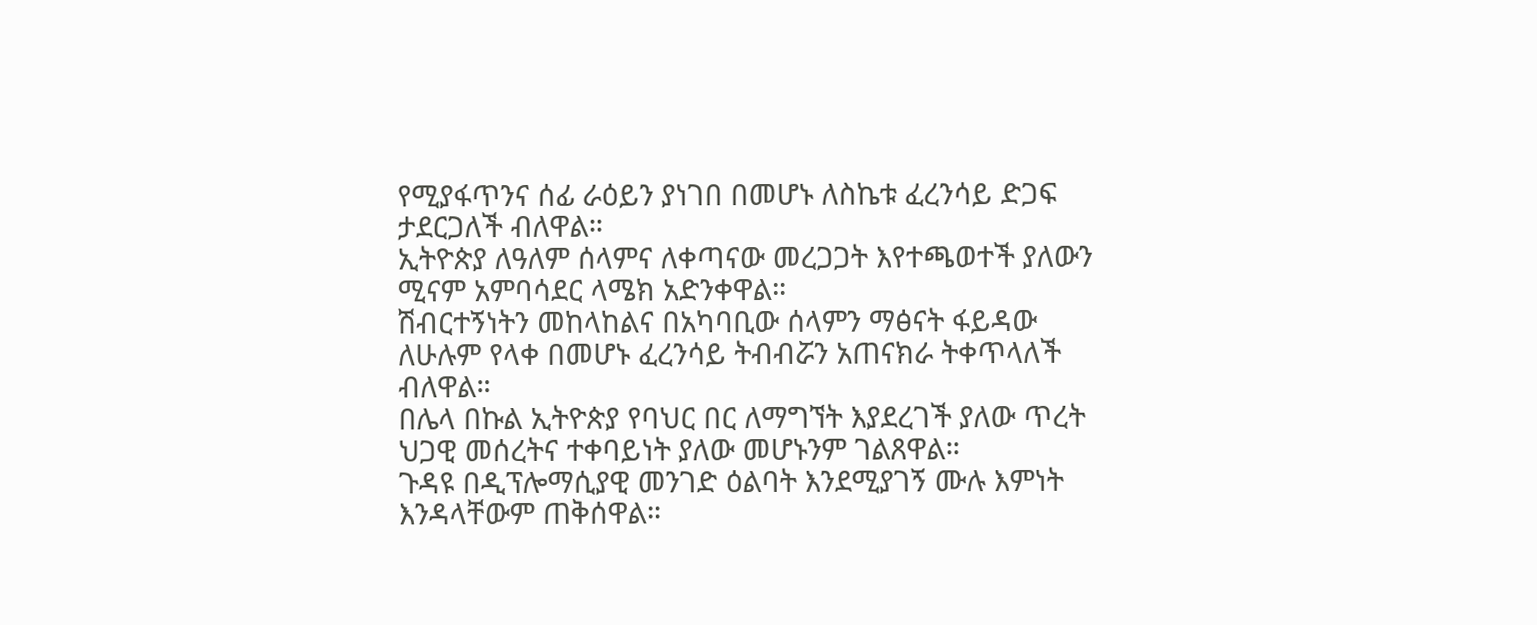የሚያፋጥንና ሰፊ ራዕይን ያነገበ በመሆኑ ለስኬቱ ፈረንሳይ ድጋፍ ታደርጋለች ብለዋል።
ኢትዮጵያ ለዓለም ሰላምና ለቀጣናው መረጋጋት እየተጫወተች ያለውን ሚናም አምባሳደር ላሜክ አድንቀዋል።
ሽብርተኝነትን መከላከልና በአካባቢው ሰላምን ማፅናት ፋይዳው ለሁሉም የላቀ በመሆኑ ፈረንሳይ ትብብሯን አጠናክራ ትቀጥላለች ብለዋል።
በሌላ በኩል ኢትዮጵያ የባህር በር ለማግኘት እያደረገች ያለው ጥረት ህጋዊ መሰረትና ተቀባይነት ያለው መሆኑንም ገልጸዋል።
ጉዳዩ በዲፕሎማሲያዊ መንገድ ዕልባት እንደሚያገኝ ሙሉ እምነት እንዳላቸውም ጠቅሰዋል።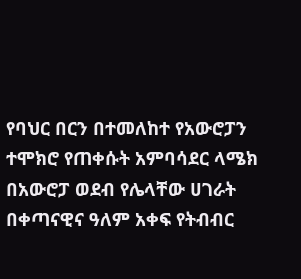የባህር በርን በተመለከተ የአውሮፓን ተሞክሮ የጠቀሱት አምባሳደር ላሜክ በአውሮፓ ወደብ የሌላቸው ሀገራት በቀጣናዊና ዓለም አቀፍ የትብብር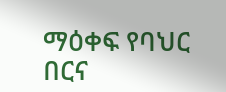ማዕቀፍ የባህር በርና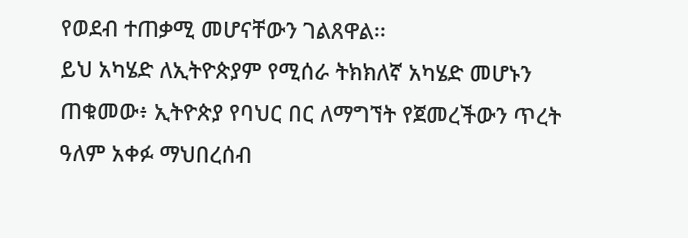የወደብ ተጠቃሚ መሆናቸውን ገልጸዋል፡፡
ይህ አካሄድ ለኢትዮጵያም የሚሰራ ትክክለኛ አካሄድ መሆኑን ጠቁመው፥ ኢትዮጵያ የባህር በር ለማግኘት የጀመረችውን ጥረት ዓለም አቀፉ ማህበረሰብ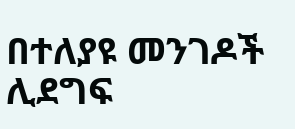በተለያዩ መንገዶች ሊደግፍ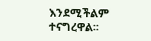እንደሚችልም ተናግረዋል፡፡